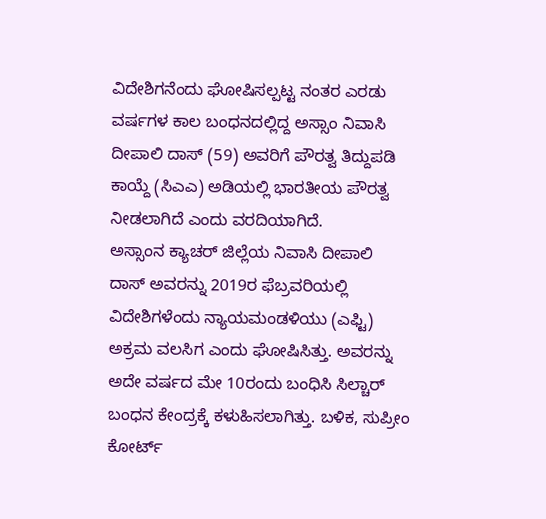ವಿದೇಶಿಗನೆಂದು ಘೋಷಿಸಲ್ಪಟ್ಟ ನಂತರ ಎರಡು ವರ್ಷಗಳ ಕಾಲ ಬಂಧನದಲ್ಲಿದ್ದ ಅಸ್ಸಾಂ ನಿವಾಸಿ ದೀಪಾಲಿ ದಾಸ್ (59) ಅವರಿಗೆ ಪೌರತ್ವ ತಿದ್ದುಪಡಿ ಕಾಯ್ದೆ (ಸಿಎಎ) ಅಡಿಯಲ್ಲಿ ಭಾರತೀಯ ಪೌರತ್ವ ನೀಡಲಾಗಿದೆ ಎಂದು ವರದಿಯಾಗಿದೆ.
ಅಸ್ಸಾಂನ ಕ್ಯಾಚರ್ ಜಿಲ್ಲೆಯ ನಿವಾಸಿ ದೀಪಾಲಿ ದಾಸ್ ಅವರನ್ನು 2019ರ ಫೆಬ್ರವರಿಯಲ್ಲಿ ವಿದೇಶಿಗಳೆಂದು ನ್ಯಾಯಮಂಡಳಿಯು (ಎಫ್ಟಿ) ಅಕ್ರಮ ವಲಸಿಗ ಎಂದು ಘೋಷಿಸಿತ್ತು. ಅವರನ್ನು ಅದೇ ವರ್ಷದ ಮೇ 10ರಂದು ಬಂಧಿಸಿ ಸಿಲ್ಚಾರ್ ಬಂಧನ ಕೇಂದ್ರಕ್ಕೆ ಕಳುಹಿಸಲಾಗಿತ್ತು. ಬಳಿಕ, ಸುಪ್ರೀಂ ಕೋರ್ಟ್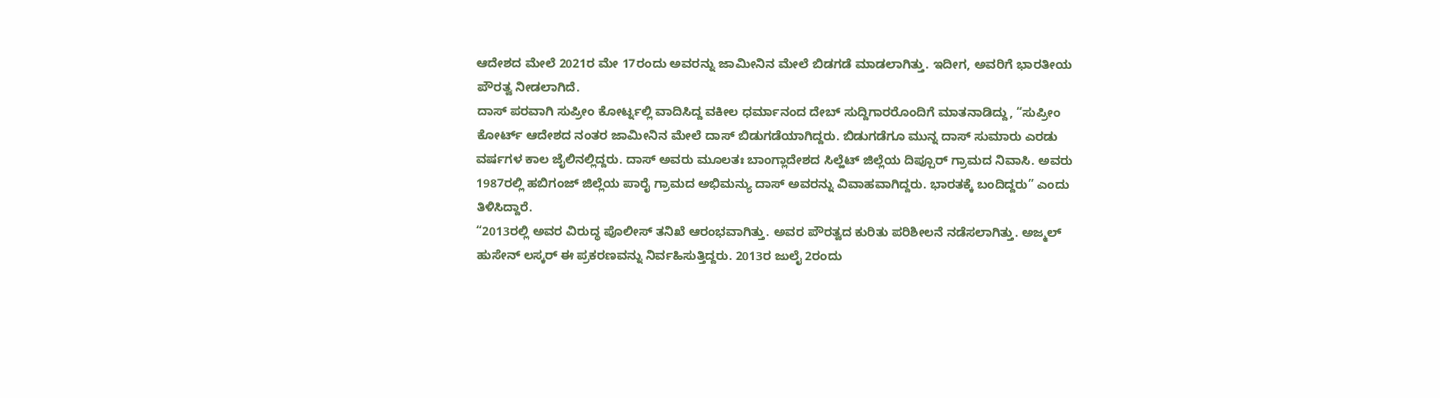ಆದೇಶದ ಮೇಲೆ 2021ರ ಮೇ 17ರಂದು ಅವರನ್ನು ಜಾಮೀನಿನ ಮೇಲೆ ಬಿಡಗಡೆ ಮಾಡಲಾಗಿತ್ತು. ಇದೀಗ, ಅವರಿಗೆ ಭಾರತೀಯ ಪೌರತ್ವ ನೀಡಲಾಗಿದೆ.
ದಾಸ್ ಪರವಾಗಿ ಸುಪ್ರೀಂ ಕೋರ್ಟ್ನಲ್ಲಿ ವಾದಿಸಿದ್ದ ವಕೀಲ ಧರ್ಮಾನಂದ ದೇಬ್ ಸುದ್ದಿಗಾರರೊಂದಿಗೆ ಮಾತನಾಡಿದ್ದು, “ಸುಪ್ರೀಂ ಕೋರ್ಟ್ ಆದೇಶದ ನಂತರ ಜಾಮೀನಿನ ಮೇಲೆ ದಾಸ್ ಬಿಡುಗಡೆಯಾಗಿದ್ದರು. ಬಿಡುಗಡೆಗೂ ಮುನ್ನ ದಾಸ್ ಸುಮಾರು ಎರಡು ವರ್ಷಗಳ ಕಾಲ ಜೈಲಿನಲ್ಲಿದ್ದರು. ದಾಸ್ ಅವರು ಮೂಲತಃ ಬಾಂಗ್ಲಾದೇಶದ ಸಿಲ್ಹೆಟ್ ಜಿಲ್ಲೆಯ ದಿಪ್ಪೂರ್ ಗ್ರಾಮದ ನಿವಾಸಿ. ಅವರು 1987ರಲ್ಲಿ ಹಬಿಗಂಜ್ ಜಿಲ್ಲೆಯ ಪಾರೈ ಗ್ರಾಮದ ಅಭಿಮನ್ಯು ದಾಸ್ ಅವರನ್ನು ವಿವಾಹವಾಗಿದ್ದರು. ಭಾರತಕ್ಕೆ ಬಂದಿದ್ದರು” ಎಂದು ತಿಳಿಸಿದ್ದಾರೆ.
“2013ರಲ್ಲಿ ಅವರ ವಿರುದ್ಧ ಪೊಲೀಸ್ ತನಿಖೆ ಆರಂಭವಾಗಿತ್ತು. ಅವರ ಪೌರತ್ವದ ಕುರಿತು ಪರಿಶೀಲನೆ ನಡೆಸಲಾಗಿತ್ತು. ಅಜ್ಮಲ್ ಹುಸೇನ್ ಲಸ್ಕರ್ ಈ ಪ್ರಕರಣವನ್ನು ನಿರ್ವಹಿಸುತ್ತಿದ್ದರು. 2013ರ ಜುಲೈ 2ರಂದು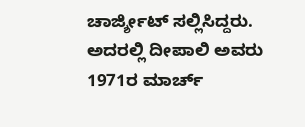ಚಾರ್ಜ್ಶೀಟ್ ಸಲ್ಲಿಸಿದ್ದರು. ಅದರಲ್ಲಿ ದೀಪಾಲಿ ಅವರು 1971ರ ಮಾರ್ಚ್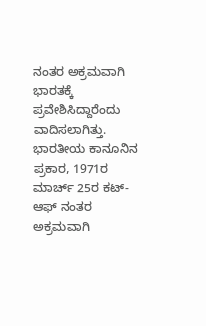ನಂತರ ಅಕ್ರಮವಾಗಿ ಭಾರತಕ್ಕೆ ಪ್ರವೇಶಿಸಿದ್ದಾರೆಂದು ವಾದಿಸಲಾಗಿತ್ತು. ಭಾರತೀಯ ಕಾನೂನಿನ ಪ್ರಕಾರ, 1971ರ ಮಾರ್ಚ್ 25ರ ಕಟ್-ಆಫ್ ನಂತರ ಅಕ್ರಮವಾಗಿ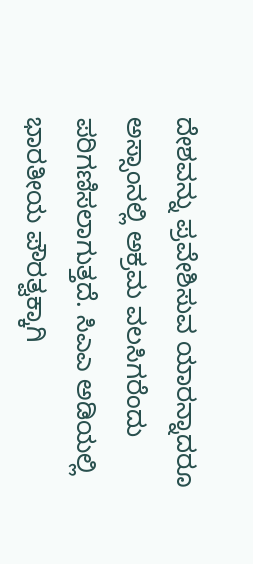ದೇಶವನ್ನು ಪ್ರವೇಶಿಸುವ ಯಾರನ್ನಾದರೂ ಅಸ್ಸಾಂನಲ್ಲಿ ಅಕ್ರಮ ವಲಸಿಗರೆಂದು ಪರಿಗಣಿಸಲಾಗುತ್ತದೆ. ಸಿಎಎ ಅಡಿಯಲ್ಲಿ ಭಾರತೀಯ ಪೌರತ್ವಕ್ಕಾಗಿ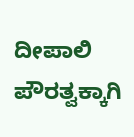ದೀಪಾಲಿ ಪೌರತ್ವಕ್ಕಾಗಿ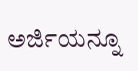ಅರ್ಜಿಯನ್ನೂ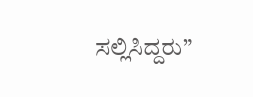ಸಲ್ಲಿಸಿದ್ದರು”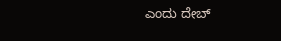ಎಂದು ದೇಬ್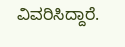ವಿವರಿಸಿದ್ದಾರೆ.